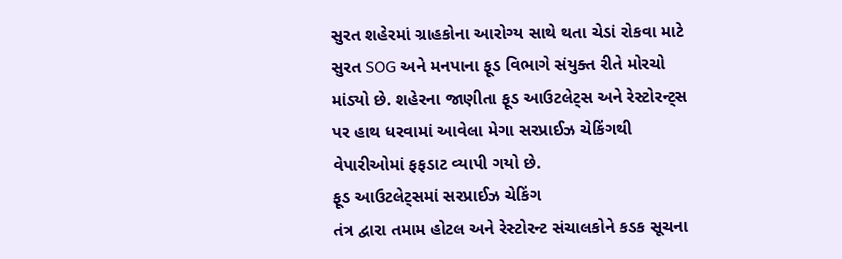સુરત શહેરમાં ગ્રાહકોના આરોગ્ય સાથે થતા ચેડાં રોકવા માટે સુરત SOG અને મનપાના ફૂડ વિભાગે સંયુક્ત રીતે મોરચો માંડ્યો છે. શહેરના જાણીતા ફૂડ આઉટલેટ્સ અને રેસ્ટોરન્ટ્સ પર હાથ ધરવામાં આવેલા મેગા સરપ્રાઈઝ ચેકિંગથી વેપારીઓમાં ફફડાટ વ્યાપી ગયો છે.
ફૂડ આઉટલેટ્સમાં સરપ્રાઈઝ ચેકિંગ
તંત્ર દ્વારા તમામ હોટલ અને રેસ્ટોરન્ટ સંચાલકોને કડક સૂચના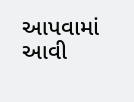આપવામાં આવી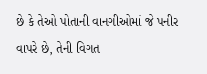છે કે તેઓ પોતાની વાનગીઓમાં જે પનીર વાપરે છે, તેની વિગત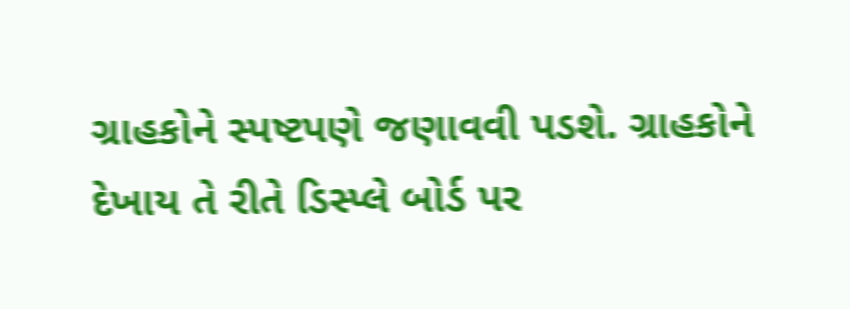ગ્રાહકોને સ્પષ્ટપણે જણાવવી પડશે. ગ્રાહકોને દેખાય તે રીતે ડિસ્પ્લે બોર્ડ પર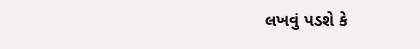લખવું પડશે કે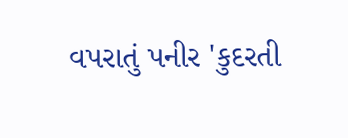વપરાતું પનીર 'કુદરતી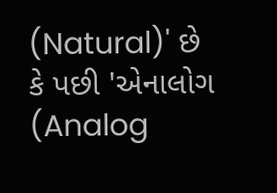(Natural)' છે કે પછી 'એનાલોગ (Analog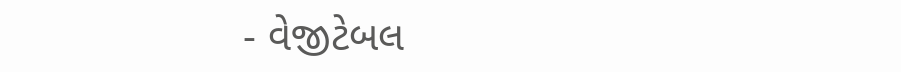- વેજીટેબલ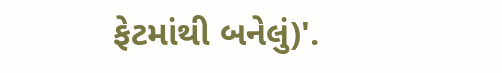ફેટમાંથી બનેલું)'.